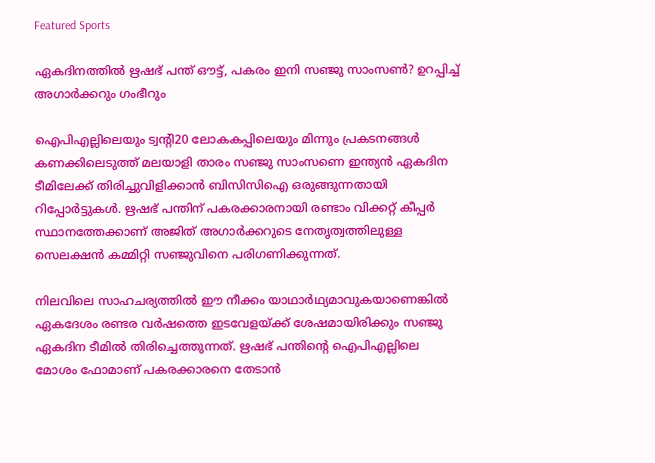Featured Sports

ഏകദിനത്തിൽ ഋഷഭ് പന്ത് ഔട്ട്, പകരം ഇനി സഞ്ജു സാംസൺ? ഉറപ്പിച്ച് അഗാർക്കറും ഗംഭീറും

ഐപിഎല്ലിലെയും ട്വന്റി20 ലോകകപ്പിലെയും മിന്നും പ്രകടനങ്ങൾ കണക്കിലെടുത്ത് മലയാളി താരം സഞ്ജു സാംസണെ ഇന്ത്യൻ ഏകദിന ടീമിലേക്ക് തിരിച്ചുവിളിക്കാൻ ബിസിസിഐ ഒരുങ്ങുന്നതായി റിപ്പോർട്ടുകൾ. ഋഷഭ് പന്തിന് പകരക്കാരനായി രണ്ടാം വിക്കറ്റ് കീപ്പർ സ്ഥാനത്തേക്കാണ് അജിത് അഗാർക്കറുടെ നേതൃത്വത്തിലുള്ള സെലക്ഷൻ കമ്മിറ്റി സഞ്ജുവിനെ പരിഗണിക്കുന്നത്.

നിലവിലെ സാഹചര്യത്തിൽ ഈ നീക്കം യാഥാർഥ്യമാവുകയാണെങ്കിൽ ഏകദേശം രണ്ടര വർഷത്തെ ഇടവേളയ്ക്ക് ശേഷമായിരിക്കും സഞ്ജു ഏകദിന ടീമിൽ തിരിച്ചെത്തുന്നത്. ഋഷഭ് പന്തിന്റെ ഐപിഎല്ലിലെ മോശം ഫോമാണ് പകരക്കാരനെ തേടാൻ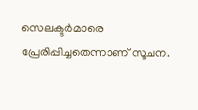സെലക്ടർമാരെ പ്രേരിപ്പിച്ചതെന്നാണ് സൂചന.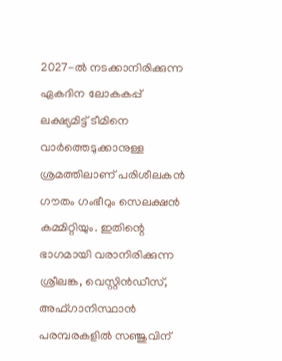2027-ൽ നടക്കാനിരിക്കുന്ന ഏകദിന ലോകകപ്പ് ലക്ഷ്യമിട്ട് ടീമിനെ വാർത്തെടുക്കാനുള്ള ശ്രമത്തിലാണ് പരിശീലകൻ ഗൗതം ഗംഭീറും സെലക്ഷൻ കമ്മിറ്റിയും. ഇതിന്റെ ഭാഗമായി വരാനിരിക്കുന്ന ശ്രീലങ്ക, വെസ്റ്റിൻഡീസ്, അഫ്ഗാനിസ്ഥാൻ പരമ്പരകളിൽ സഞ്ജുവിന്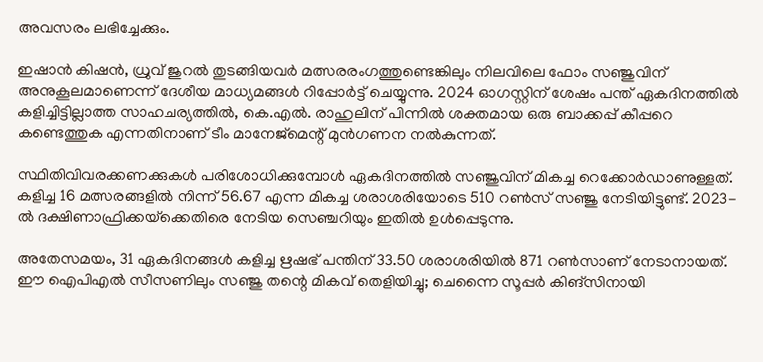അവസരം ലഭിച്ചേക്കും.

ഇഷാൻ കിഷൻ, ധ്രുവ് ജുറൽ തുടങ്ങിയവർ മത്സരരംഗത്തുണ്ടെങ്കിലും നിലവിലെ ഫോം സഞ്ജുവിന് അനുകൂലമാണെന്ന് ദേശീയ മാധ്യമങ്ങൾ റിപ്പോർട്ട് ചെയ്യുന്നു. 2024 ഓഗസ്റ്റിന് ശേഷം പന്ത് ഏകദിനത്തിൽ കളിച്ചിട്ടില്ലാത്ത സാഹചര്യത്തിൽ, കെ.എൽ. രാഹുലിന് പിന്നിൽ ശക്തമായ ഒരു ബാക്കപ്പ് കീപ്പറെ കണ്ടെത്തുക എന്നതിനാണ് ടീം മാനേജ്‌മെന്റ് മുൻഗണന നൽകുന്നത്.

സ്ഥിതിവിവരക്കണക്കുകൾ പരിശോധിക്കുമ്പോൾ ഏകദിനത്തിൽ സഞ്ജുവിന് മികച്ച റെക്കോർഡാണുള്ളത്. കളിച്ച 16 മത്സരങ്ങളിൽ നിന്ന് 56.67 എന്ന മികച്ച ശരാശരിയോടെ 510 റൺസ് സഞ്ജു നേടിയിട്ടുണ്ട്. 2023-ൽ ദക്ഷിണാഫ്രിക്കയ്‌ക്കെതിരെ നേടിയ സെഞ്ചറിയും ഇതിൽ ഉൾപ്പെടുന്നു.

അതേസമയം, 31 ഏകദിനങ്ങൾ കളിച്ച ഋഷഭ് പന്തിന് 33.50 ശരാശരിയിൽ 871 റൺസാണ് നേടാനായത്. ഈ ഐപിഎൽ സീസണിലും സഞ്ജു തന്റെ മികവ് തെളിയിച്ചു; ചെന്നൈ സൂപ്പർ കിങ്സിനായി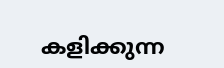കളിക്കുന്ന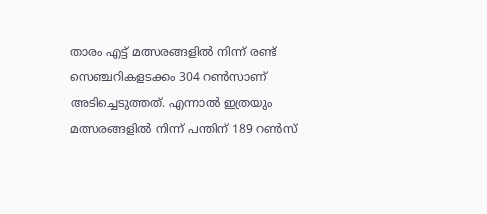താരം എട്ട് മത്സരങ്ങളിൽ നിന്ന് രണ്ട് സെഞ്ചറികളടക്കം 304 റൺസാണ് അടിച്ചെടുത്തത്. എന്നാൽ ഇത്രയും മത്സരങ്ങളിൽ നിന്ന് പന്തിന് 189 റൺസ്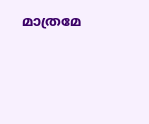മാത്രമേ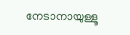നേടാനായുള്ളൂ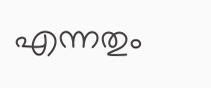എന്നതും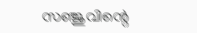സഞ്ജുവിന്റെ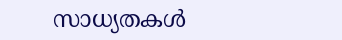സാധ്യതകൾ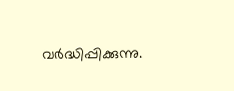വർദ്ധിപ്പിക്കുന്നു.